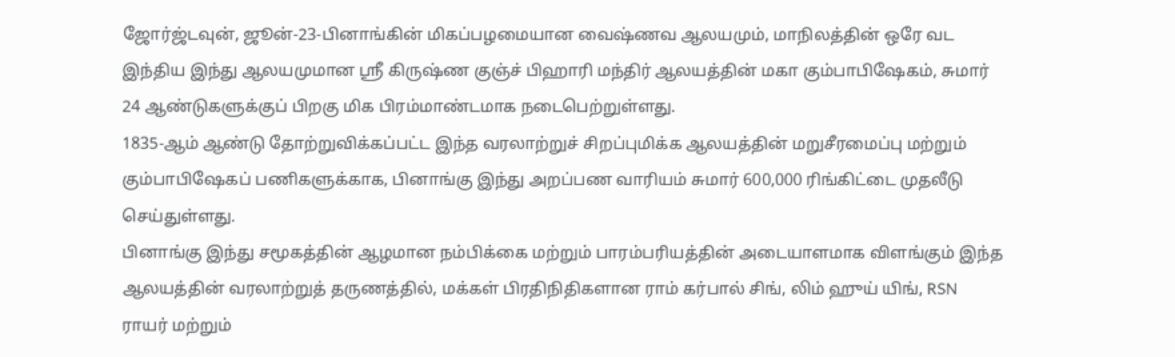ஜோர்ஜ்டவுன், ஜூன்-23-பினாங்கின் மிகப்பழமையான வைஷ்ணவ ஆலயமும், மாநிலத்தின் ஒரே வட இந்திய இந்து ஆலயமுமான ஸ்ரீ கிருஷ்ண குஞ்ச் பிஹாரி மந்திர் ஆலயத்தின் மகா கும்பாபிஷேகம், சுமார் 24 ஆண்டுகளுக்குப் பிறகு மிக பிரம்மாண்டமாக நடைபெற்றுள்ளது.
1835-ஆம் ஆண்டு தோற்றுவிக்கப்பட்ட இந்த வரலாற்றுச் சிறப்புமிக்க ஆலயத்தின் மறுசீரமைப்பு மற்றும் கும்பாபிஷேகப் பணிகளுக்காக, பினாங்கு இந்து அறப்பண வாரியம் சுமார் 600,000 ரிங்கிட்டை முதலீடு செய்துள்ளது.
பினாங்கு இந்து சமூகத்தின் ஆழமான நம்பிக்கை மற்றும் பாரம்பரியத்தின் அடையாளமாக விளங்கும் இந்த ஆலயத்தின் வரலாற்றுத் தருணத்தில், மக்கள் பிரதிநிதிகளான ராம் கர்பால் சிங், லிம் ஹுய் யிங், RSN ராயர் மற்றும்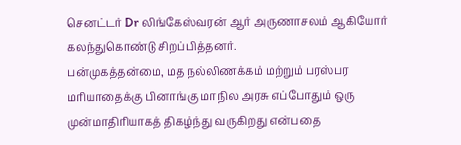செனட்டர் Dr லிங்கேஸ்வரன் ஆர் அருணாசலம் ஆகியோர் கலந்துகொண்டு சிறப்பித்தனர்.
பன்முகத்தன்மை, மத நல்லிணக்கம் மற்றும் பரஸ்பர மரியாதைக்கு பினாங்கு மாநில அரசு எப்போதும் ஒரு முன்மாதிரியாகத் திகழ்ந்து வருகிறது என்பதை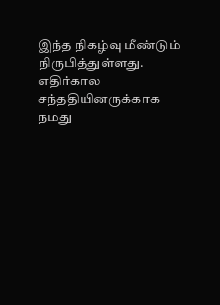இந்த நிகழ்வு மீண்டும் நிருபித்துள்ளது.
எதிர்கால சந்ததியினருக்காக நமது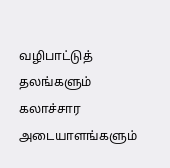வழிபாட்டுத் தலங்களும் கலாச்சார அடையாளங்களும்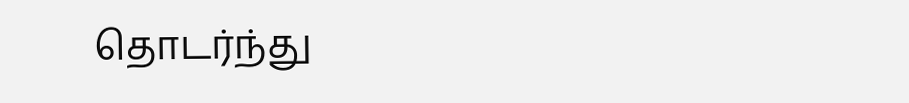தொடர்ந்து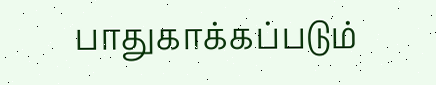பாதுகாக்கப்படும்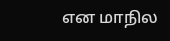என மாநில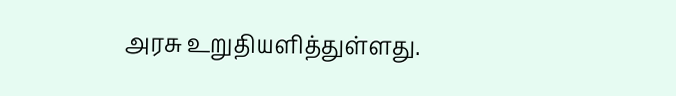அரசு உறுதியளித்துள்ளது.